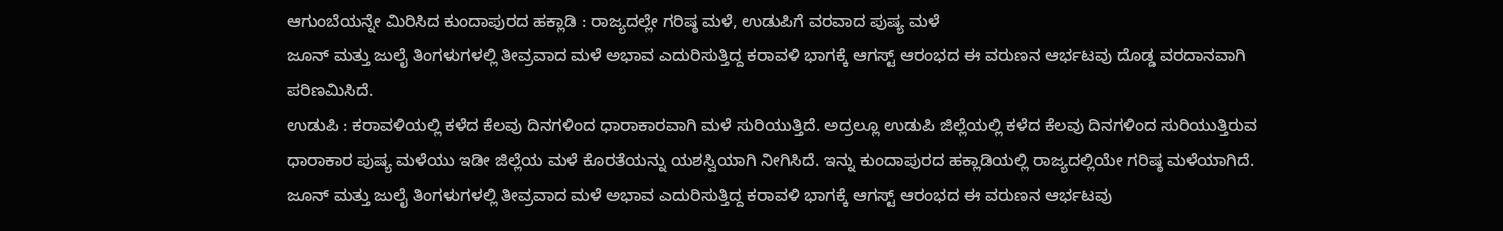ಆಗುಂಬೆಯನ್ನೇ ಮಿರಿಸಿದ ಕುಂದಾಪುರದ ಹಕ್ಲಾಡಿ : ರಾಜ್ಯದಲ್ಲೇ ಗರಿಷ್ಠ ಮಳೆ, ಉಡುಪಿಗೆ ವರವಾದ ಪುಷ್ಯ ಮಳೆ
ಜೂನ್ ಮತ್ತು ಜುಲೈ ತಿಂಗಳುಗಳಲ್ಲಿ ತೀವ್ರವಾದ ಮಳೆ ಅಭಾವ ಎದುರಿಸುತ್ತಿದ್ದ ಕರಾವಳಿ ಭಾಗಕ್ಕೆ ಆಗಸ್ಟ್ ಆರಂಭದ ಈ ವರುಣನ ಆರ್ಭಟವು ದೊಡ್ಡ ವರದಾನವಾಗಿ ಪರಿಣಮಿಸಿದೆ.
ಉಡುಪಿ : ಕರಾವಳಿಯಲ್ಲಿ ಕಳೆದ ಕೆಲವು ದಿನಗಳಿಂದ ಧಾರಾಕಾರವಾಗಿ ಮಳೆ ಸುರಿಯುತ್ತಿದೆ. ಅದ್ರಲ್ಲೂ ಉಡುಪಿ ಜಿಲ್ಲೆಯಲ್ಲಿ ಕಳೆದ ಕೆಲವು ದಿನಗಳಿಂದ ಸುರಿಯುತ್ತಿರುವ ಧಾರಾಕಾರ ಪುಷ್ಯ ಮಳೆಯು ಇಡೀ ಜಿಲ್ಲೆಯ ಮಳೆ ಕೊರತೆಯನ್ನು ಯಶಸ್ವಿಯಾಗಿ ನೀಗಿಸಿದೆ. ಇನ್ನು ಕುಂದಾಪುರದ ಹಕ್ಲಾಡಿಯಲ್ಲಿ ರಾಜ್ಯದಲ್ಲಿಯೇ ಗರಿಷ್ಠ ಮಳೆಯಾಗಿದೆ.
ಜೂನ್ ಮತ್ತು ಜುಲೈ ತಿಂಗಳುಗಳಲ್ಲಿ ತೀವ್ರವಾದ ಮಳೆ ಅಭಾವ ಎದುರಿಸುತ್ತಿದ್ದ ಕರಾವಳಿ ಭಾಗಕ್ಕೆ ಆಗಸ್ಟ್ ಆರಂಭದ ಈ ವರುಣನ ಆರ್ಭಟವು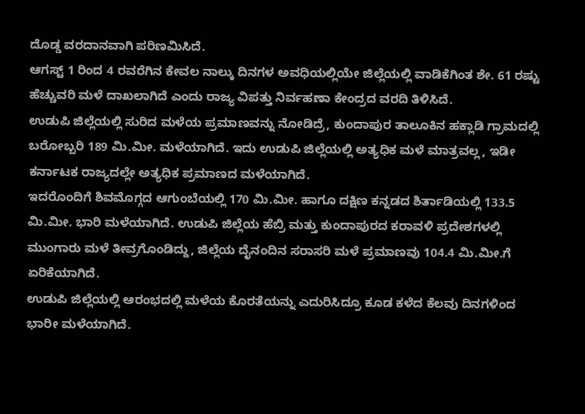ದೊಡ್ಡ ವರದಾನವಾಗಿ ಪರಿಣಮಿಸಿದೆ.
ಆಗಸ್ಟ್ 1 ರಿಂದ 4 ರವರೆಗಿನ ಕೇವಲ ನಾಲ್ಕು ದಿನಗಳ ಅವಧಿಯಲ್ಲಿಯೇ ಜಿಲ್ಲೆಯಲ್ಲಿ ವಾಡಿಕೆಗಿಂತ ಶೇ. 61 ರಷ್ಟು ಹೆಚ್ಚುವರಿ ಮಳೆ ದಾಖಲಾಗಿದೆ ಎಂದು ರಾಜ್ಯ ವಿಪತ್ತು ನಿರ್ವಹಣಾ ಕೇಂದ್ರದ ವರದಿ ತಿಳಿಸಿದೆ.
ಉಡುಪಿ ಜಿಲ್ಲೆಯಲ್ಲಿ ಸುರಿದ ಮಳೆಯ ಪ್ರಮಾಣವನ್ನು ನೋಡಿದ್ರೆ, ಕುಂದಾಪುರ ತಾಲೂಕಿನ ಹಕ್ಲಾಡಿ ಗ್ರಾಮದಲ್ಲಿ ಬರೋಬ್ಬರಿ 189 ಮಿ.ಮೀ. ಮಳೆಯಾಗಿದೆ. ಇದು ಉಡುಪಿ ಜಿಲ್ಲೆಯಲ್ಲಿ ಅತ್ಯಧಿಕ ಮಳೆ ಮಾತ್ರವಲ್ಲ, ಇಡೀ ಕರ್ನಾಟಕ ರಾಜ್ಯದಲ್ಲೇ ಅತ್ಯಧಿಕ ಪ್ರಮಾಣದ ಮಳೆಯಾಗಿದೆ.
ಇದರೊಂದಿಗೆ ಶಿವಮೊಗ್ಗದ ಆಗುಂಬೆಯಲ್ಲಿ 170 ಮಿ.ಮೀ. ಹಾಗೂ ದಕ್ಷಿಣ ಕನ್ನಡದ ಶಿರ್ತಾಡಿಯಲ್ಲಿ 133.5 ಮಿ.ಮೀ. ಭಾರಿ ಮಳೆಯಾಗಿದೆ. ಉಡುಪಿ ಜಿಲ್ಲೆಯ ಹೆಬ್ರಿ ಮತ್ತು ಕುಂದಾಪುರದ ಕರಾವಳಿ ಪ್ರದೇಶಗಳಲ್ಲಿ ಮುಂಗಾರು ಮಳೆ ತೀವ್ರಗೊಂಡಿದ್ದು, ಜಿಲ್ಲೆಯ ದೈನಂದಿನ ಸರಾಸರಿ ಮಳೆ ಪ್ರಮಾಣವು 104.4 ಮಿ.ಮೀ.ಗೆ ಏರಿಕೆಯಾಗಿದೆ.
ಉಡುಪಿ ಜಿಲ್ಲೆಯಲ್ಲಿ ಆರಂಭದಲ್ಲಿ ಮಳೆಯ ಕೊರತೆಯನ್ನು ಎದುರಿಸಿದ್ರೂ ಕೂಡ ಕಳೆದ ಕೆಲವು ದಿನಗಳಿಂದ ಭಾರೀ ಮಳೆಯಾಗಿದೆ.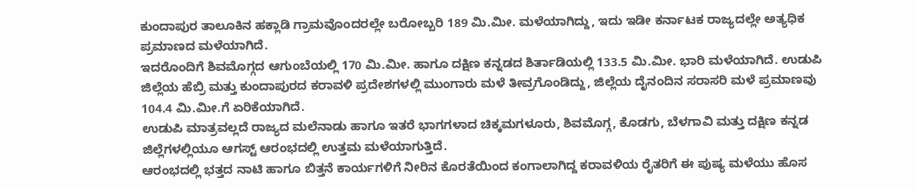ಕುಂದಾಪುರ ತಾಲೂಕಿನ ಹಕ್ಲಾಡಿ ಗ್ರಾಮವೊಂದರಲ್ಲೇ ಬರೋಬ್ಬರಿ 189 ಮಿ.ಮೀ. ಮಳೆಯಾಗಿದ್ದು, ಇದು ಇಡೀ ಕರ್ನಾಟಕ ರಾಜ್ಯದಲ್ಲೇ ಅತ್ಯಧಿಕ ಪ್ರಮಾಣದ ಮಳೆಯಾಗಿದೆ.
ಇದರೊಂದಿಗೆ ಶಿವಮೊಗ್ಗದ ಆಗುಂಬೆಯಲ್ಲಿ 170 ಮಿ.ಮೀ. ಹಾಗೂ ದಕ್ಷಿಣ ಕನ್ನಡದ ಶಿರ್ತಾಡಿಯಲ್ಲಿ 133.5 ಮಿ.ಮೀ. ಭಾರಿ ಮಳೆಯಾಗಿದೆ. ಉಡುಪಿ ಜಿಲ್ಲೆಯ ಹೆಬ್ರಿ ಮತ್ತು ಕುಂದಾಪುರದ ಕರಾವಳಿ ಪ್ರದೇಶಗಳಲ್ಲಿ ಮುಂಗಾರು ಮಳೆ ತೀವ್ರಗೊಂಡಿದ್ದು, ಜಿಲ್ಲೆಯ ದೈನಂದಿನ ಸರಾಸರಿ ಮಳೆ ಪ್ರಮಾಣವು 104.4 ಮಿ.ಮೀ.ಗೆ ಏರಿಕೆಯಾಗಿದೆ.
ಉಡುಪಿ ಮಾತ್ರವಲ್ಲದೆ ರಾಜ್ಯದ ಮಲೆನಾಡು ಹಾಗೂ ಇತರೆ ಭಾಗಗಳಾದ ಚಿಕ್ಕಮಗಳೂರು, ಶಿವಮೊಗ್ಗ, ಕೊಡಗು, ಬೆಳಗಾವಿ ಮತ್ತು ದಕ್ಷಿಣ ಕನ್ನಡ ಜಿಲ್ಲೆಗಳಲ್ಲಿಯೂ ಆಗಸ್ಟ್ ಆರಂಭದಲ್ಲಿ ಉತ್ತಮ ಮಳೆಯಾಗುತ್ತಿದೆ.
ಆರಂಭದಲ್ಲಿ ಭತ್ತದ ನಾಟಿ ಹಾಗೂ ಬಿತ್ತನೆ ಕಾರ್ಯಗಳಿಗೆ ನೀರಿನ ಕೊರತೆಯಿಂದ ಕಂಗಾಲಾಗಿದ್ದ ಕರಾವಳಿಯ ರೈತರಿಗೆ ಈ ಪುಷ್ಯ ಮಳೆಯು ಹೊಸ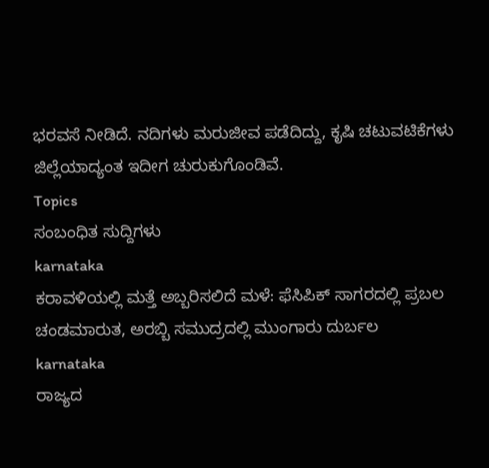ಭರವಸೆ ನೀಡಿದೆ. ನದಿಗಳು ಮರುಜೀವ ಪಡೆದಿದ್ದು, ಕೃಷಿ ಚಟುವಟಿಕೆಗಳು ಜಿಲ್ಲೆಯಾದ್ಯಂತ ಇದೀಗ ಚುರುಕುಗೊಂಡಿವೆ.
Topics
ಸಂಬಂಧಿತ ಸುದ್ದಿಗಳು
karnataka
ಕರಾವಳಿಯಲ್ಲಿ ಮತ್ತೆ ಅಬ್ಬರಿಸಲಿದೆ ಮಳೆ: ಫೆಸಿಪಿಕ್ ಸಾಗರದಲ್ಲಿ ಪ್ರಬಲ ಚಂಡಮಾರುತ, ಅರಬ್ಬಿ ಸಮುದ್ರದಲ್ಲಿ ಮುಂಗಾರು ದುರ್ಬಲ
karnataka
ರಾಜ್ಯದ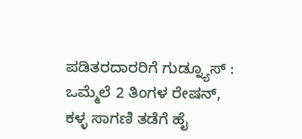ಪಡಿತರದಾರರಿಗೆ ಗುಡ್ನ್ಯೂಸ್ : ಒಮ್ಮೆಲೆ 2 ತಿಂಗಳ ರೇಷನ್, ಕಳ್ಳ ಸಾಗಣಿ ತಡೆಗೆ ಹೈ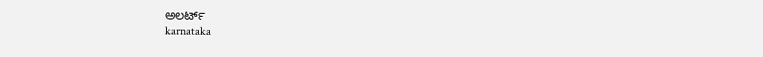ಅಲರ್ಟ್
karnataka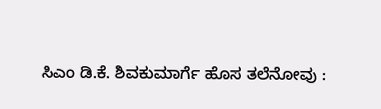ಸಿಎಂ ಡಿ.ಕೆ. ಶಿವಕುಮಾರ್ಗೆ ಹೊಸ ತಲೆನೋವು :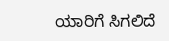ಯಾರಿಗೆ ಸಿಗಲಿದೆ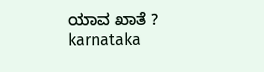ಯಾವ ಖಾತೆ ?
karnataka